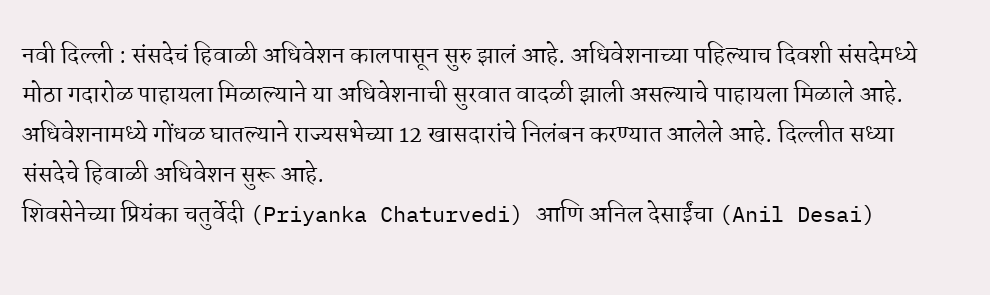नवी दिल्ली : संसदेचं हिवाळी अधिवेशन कालपासून सुरु झालं आहे. अधिवेशनाच्या पहिल्याच दिवशी संसदेमध्ये मोठा गदारोळ पाहायला मिळाल्याने या अधिवेशनाची सुरवात वादळी झाली असल्याचे पाहायला मिळाले आहे. अधिवेशनामध्ये गोंधळ घातल्याने राज्यसभेच्या 12 खासदारांचे निलंबन करण्यात आलेले आहे. दिल्लीत सध्या संसदेचे हिवाळी अधिवेशन सुरू आहे.
शिवसेनेच्या प्रियंका चतुर्वेदी (Priyanka Chaturvedi) आणि अनिल देसाईंचा (Anil Desai)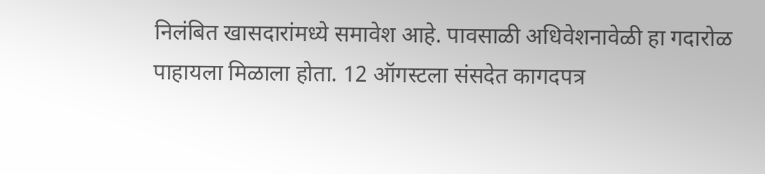निलंबित खासदारांमध्ये समावेश आहे. पावसाळी अधिवेशनावेळी हा गदारोळ पाहायला मिळाला होता. 12 ऑगस्टला संसदेत कागदपत्र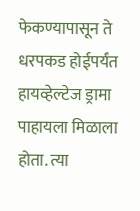फेकण्यापासून ते धरपकड होईपर्यंत हायव्हेल्टेज ड्रामा पाहायला मिळाला होता. त्या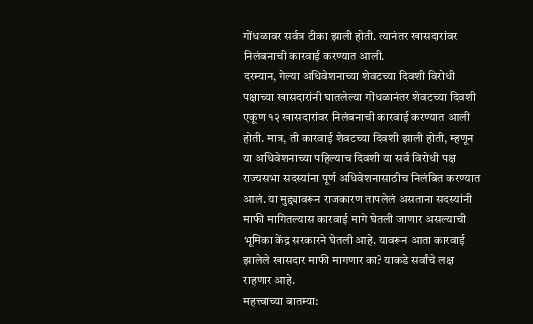गोंधळावर सर्वत्र टीका झाली होती. त्यानंतर खासदारांवर निलंबनाची कारवाई करण्यात आली.
दरम्यान, गेल्या अधिवेशनाच्या शेवटच्या दिवशी विरोधी पक्षाच्या खासदारांनी घातलेल्या गोंधळानंतर शेवटच्या दिवशी एकूण १२ खासदारांवर निलंबनाची कारवाई करण्यात आली होती. मात्र, ती कारवाई शेवटच्या दिवशी झाली होती, म्हणून या अधिवेशनाच्या पहिल्याच दिवशी या सर्व विरोधी पक्ष राज्यसभा सदस्यांना पूर्ण अधिवेशनासाठीच निलंबित करण्यात आलं. या मुद्द्यावरून राजकारण तापलेलं असताना सदस्यांनी माफी मागितल्यास कारवाई मागे घेतली जाणार असल्याची भूमिका केंद्र सरकारने घेतली आहे. यावरून आता कारवाई झालेले खासदार माफी मागणार का? याकडे सर्वांचे लक्ष राहणार आहे.
महत्त्वाच्या बातम्या: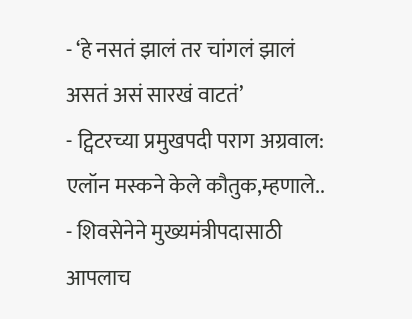- ‘हे नसतं झालं तर चांगलं झालं असतं असं सारखं वाटतं’
- ट्विटरच्या प्रमुखपदी पराग अग्रवाल: एलॉन मस्कने केले कौतुक,म्हणाले..
- शिवसेनेने मुख्यमंत्रीपदासाठी आपलाच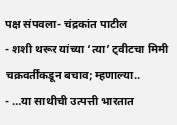पक्ष संपवला- चंद्रकांत पाटील
- शशी थरूर यांच्या ‘त्या’ ट्वीटचा मिमी चक्रवर्तींकडून बचाव; म्हणाल्या..
- …या साथीची उत्पत्ती भारतात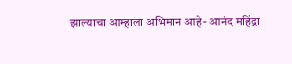झाल्याचा आम्हाला अभिमान आहे- आनंद महिंद्रा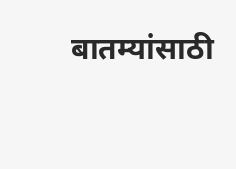बातम्यांसाठी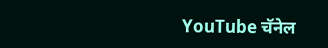YouTube चॅनेल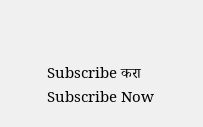Subscribe करा
Subscribe Now